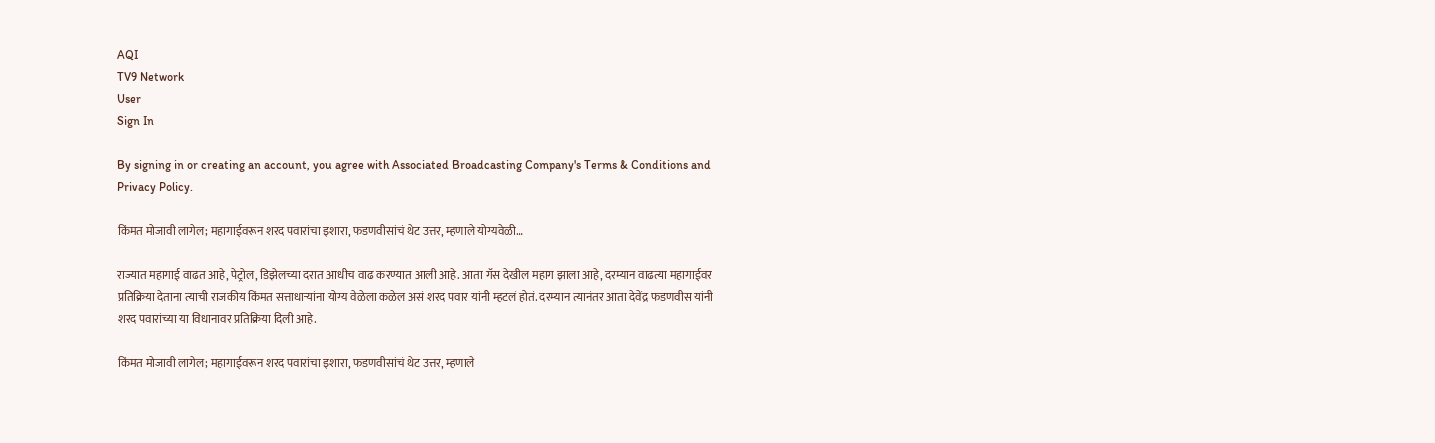AQI
TV9 Network
User
Sign In

By signing in or creating an account, you agree with Associated Broadcasting Company's Terms & Conditions and Privacy Policy.

किंमत मोजावी लागेल; महागाईवरून शरद पवारांचा इशारा, फडणवीसांचं थेट उत्तर, म्हणाले योग्यवेळी…

राज्यात महागाई वाढत आहे, पेट्रोल, डिझेलच्या दरात आधीच वाढ करण्यात आली आहे. आता गॅस देखील महाग झाला आहे, दरम्यान वाढत्या महागाईवर प्रतिक्रिया देताना त्याची राजकीय किंमत सत्ताधाऱ्यांना योग्य वेळेला कळेल असं शरद पवार यांनी म्हटलं होतं. दरम्यान त्यानंतर आता देवेंद्र फडणवीस यांनी शरद पवारांच्या या विधानावर प्रतिक्रिया दिली आहे.

किंमत मोजावी लागेल; महागाईवरून शरद पवारांचा इशारा, फडणवीसांचं थेट उत्तर, म्हणाले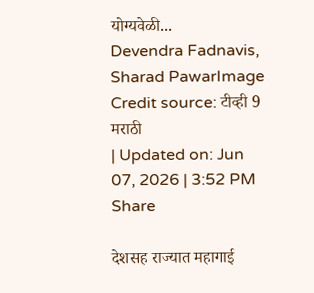योग्यवेळी...
Devendra Fadnavis, Sharad PawarImage Credit source: टीव्ही 9 मराठी
| Updated on: Jun 07, 2026 | 3:52 PM
Share

देशसह राज्यात महागाई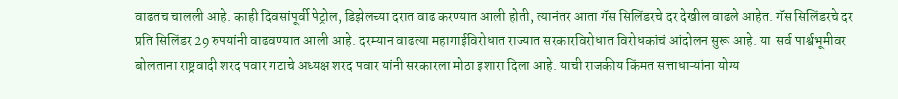वाढतच चालली आहे. काही दिवसांपूर्वी पेट्रोल, डिझेलच्या दरात वाढ करण्यात आली होती, त्यानंतर आता गॅस सिलिंडरचे दर देखील वाढले आहेत. गॅस सिलिंडरचे दर प्रति सिलिंडर 29 रुपयांनी वाढवण्यात आली आहे. दरम्यान वाढत्या महागाईविरोधात राज्यात सरकारविरोधात विरोधकांचं आंदोलन सुरू आहे. या  सर्व पार्श्वभूमीवर बोलताना राष्ट्रवादी शरद पवार गटाचे अध्यक्ष शरद पवार यांनी सरकारला मोठा इशारा दिला आहे. याची राजकीय किंमत सत्ताधाऱ्यांना योग्य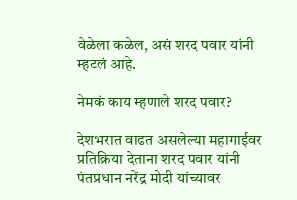वेळेला कळेल, असं शरद पवार यांनी म्हटलं आहे.

नेमकं काय म्हणाले शरद पवार?

देशभरात वाढत असलेल्या महागाईवर प्रतिक्रिया देताना शरद पवार यांनी पंतप्रधान नरेंद्र मोदी यांच्यावर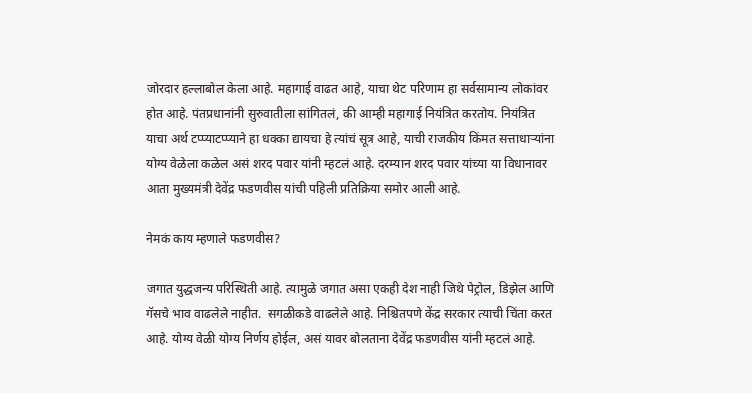जोरदार हल्लाबोल केला आहे. महागाई वाढत आहे, याचा थेट परिणाम हा सर्वसामान्य लोकांवर होत आहे. पंतप्रधानांनी सुरुवातीला सांगितलं, की आम्ही महागाई नियंत्रित करतोय. नियंत्रित याचा अर्थ टप्प्याटप्प्याने हा धक्का द्यायचा हे त्यांचं सूत्र आहे, याची राजकीय किंमत सत्ताधाऱ्यांना योग्य वेळेला कळेल असं शरद पवार यांनी म्हटलं आहे. दरम्यान शरद पवार यांच्या या विधानावर आता मुख्यमंत्री देवेंद्र फडणवीस यांची पहिली प्रतिक्रिया समोर आली आहे.

नेमकं काय म्हणाले फडणवीस?

जगात युद्धजन्य परिस्थिती आहे. त्यामुळे जगात असा एकही देश नाही जिथे पेट्रोल, डिझेल आणि गॅसचे भाव वाढलेले नाहीत.  सगळीकडे वाढलेले आहे. निश्चितपणे केंद्र सरकार त्याची चिंता करत आहे. योग्य वेळी योग्य निर्णय होईल, असं यावर बोलताना देवेंद्र फडणवीस यांनी म्हटलं आहे.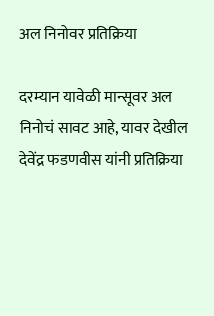अल निनोवर प्रतिक्रिया

दरम्यान यावेळी मान्सूवर अल निनोचं सावट आहे, यावर देखील देवेंद्र फडणवीस यांनी प्रतिक्रिया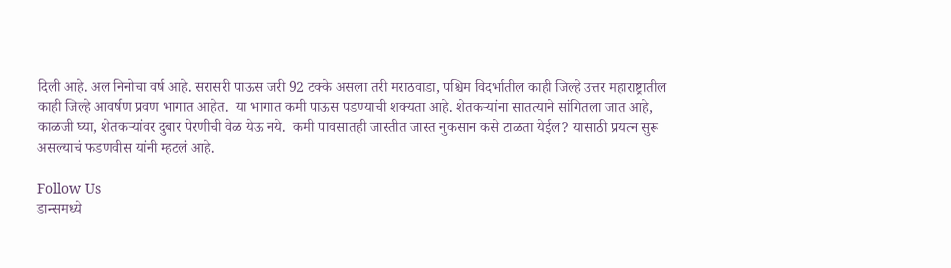दिली आहे. अल निनोचा वर्ष आहे. सरासरी पाऊस जरी 92 टक्के असला तरी मराठवाडा, पश्चिम विदर्भातील काही जिल्हे उत्तर महाराष्ट्रातील काही जिल्हे आवर्षण प्रवण भागात आहेत.  या भागात कमी पाऊस पडण्याची शक्यता आहे. शेतकऱ्यांना सातत्याने सांगितला जात आहे, काळजी घ्या, शेतकऱ्यांवर दुबार पेरणीची वेळ येऊ नये.  कमी पावसातही जास्तीत जास्त नुकसान कसे टाळता येईल? यासाठी प्रयत्न सुरू असल्याचं फडणवीस यांनी म्हटलं आहे.

Follow Us
डान्समध्ये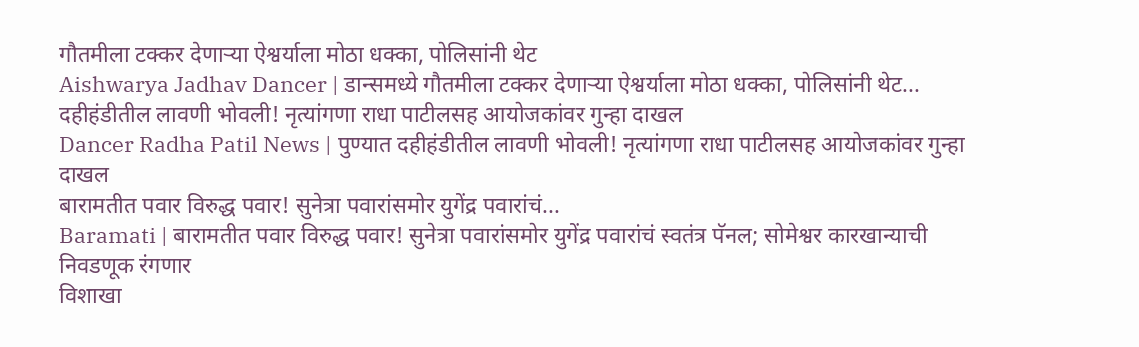गौतमीला टक्कर देणाऱ्या ऐश्वर्याला मोठा धक्का, पोलिसांनी थेट
Aishwarya Jadhav Dancer | डान्समध्ये गौतमीला टक्कर देणाऱ्या ऐश्वर्याला मोठा धक्का, पोलिसांनी थेट...
दहीहंडीतील लावणी भोवली! नृत्यांगणा राधा पाटीलसह आयोजकांवर गुन्हा दाखल
Dancer Radha Patil News | पुण्यात दहीहंडीतील लावणी भोवली! नृत्यांगणा राधा पाटीलसह आयोजकांवर गुन्हा दाखल
बारामतीत पवार विरुद्ध पवार! सुनेत्रा पवारांसमोर युगेंद्र पवारांचं...
Baramati | बारामतीत पवार विरुद्ध पवार! सुनेत्रा पवारांसमोर युगेंद्र पवारांचं स्वतंत्र पॅनल; सोमेश्वर कारखान्याची निवडणूक रंगणार
विशाखा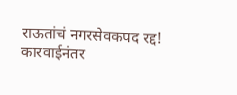राऊतांचं नगरसेवकपद रद्द! कारवाईनंतर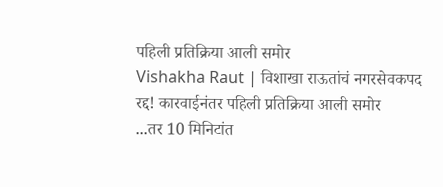पहिली प्रतिक्रिया आली समोर
Vishakha Raut | विशाखा राऊतांचं नगरसेवकपद रद्द! कारवाईनंतर पहिली प्रतिक्रिया आली समोर
...तर 10 मिनिटांत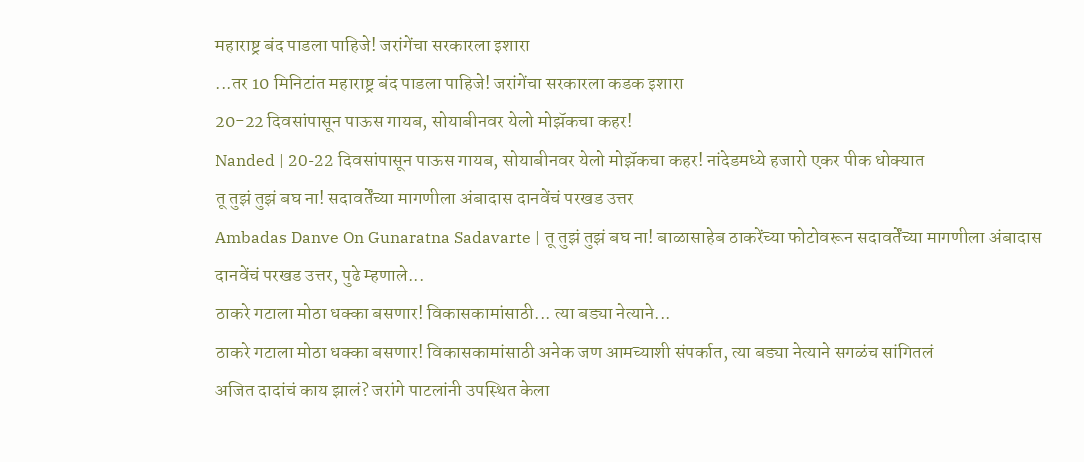महाराष्ट्र बंद पाडला पाहिजे! जरांगेंचा सरकारला इशारा
...तर 10 मिनिटांत महाराष्ट्र बंद पाडला पाहिजे! जरांगेंचा सरकारला कडक इशारा
20-22 दिवसांपासून पाऊस गायब, सोयाबीनवर येलो मोझॅकचा कहर!
Nanded | 20-22 दिवसांपासून पाऊस गायब, सोयाबीनवर येलो मोझॅकचा कहर! नांदेडमध्ये हजारो एकर पीक धोक्यात
तू तुझं तुझं बघ ना! सदावर्तेंच्या मागणीला अंबादास दानवेंचं परखड उत्तर
Ambadas Danve On Gunaratna Sadavarte | तू तुझं तुझं बघ ना! बाळासाहेब ठाकरेंच्या फोटोवरून सदावर्तेंच्या मागणीला अंबादास दानवेंचं परखड उत्तर, पुढे म्हणाले...
ठाकरे गटाला मोठा धक्का बसणार! विकासकामांसाठी... त्या बड्या नेत्याने...
ठाकरे गटाला मोठा धक्का बसणार! विकासकामांसाठी अनेक जण आमच्याशी संपर्कात, त्या बड्या नेत्याने सगळंच सांगितलं
अजित दादांचं काय झालं? जरांगे पाटलांनी उपस्थित केला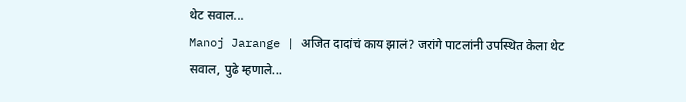थेट सवाल...
Manoj Jarange | अजित दादांचं काय झालं? जरांगे पाटलांनी उपस्थित केला थेट सवाल, पुढे म्हणाले...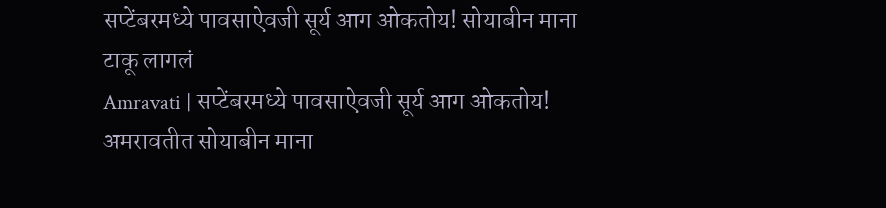सप्टेंबरमध्ये पावसाऐवजी सूर्य आग ओकतोय! सोयाबीन माना टाकू लागलं
Amravati | सप्टेंबरमध्ये पावसाऐवजी सूर्य आग ओकतोय! अमरावतीत सोयाबीन माना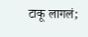टाकू लागलं;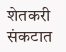शेतकरी संकटात